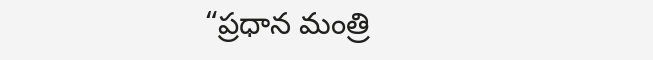“ప్రధాన మంత్రి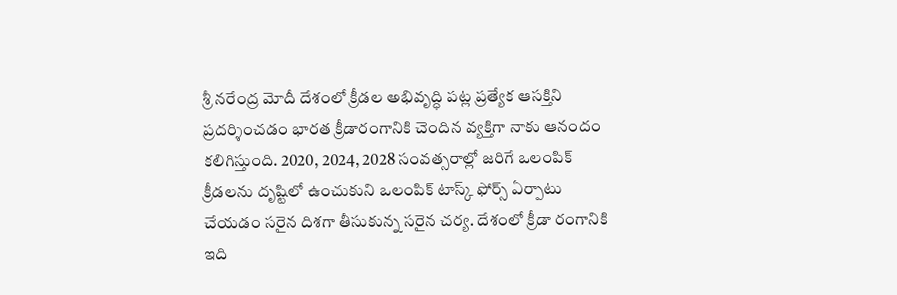శ్రీ నరేంద్ర మోదీ దేశంలో క్రీడల అభివృద్ధి పట్ల ప్రత్యేక ఆసక్తిని ప్రదర్శించడం భారత క్రీడారంగానికి చెందిన వ్యక్తిగా నాకు ఆనందం కలిగిస్తుంది. 2020, 2024, 2028 సంవత్సరాల్లో జరిగే ఒలంపిక్ క్రీడలను దృష్టిలో ఉంచుకుని ఒలంపిక్ టాస్క్ ఫోర్స్ ఏర్పాటు చేయడం సరైన దిశగా తీసుకున్న సరైన చర్య. దేశంలో క్రీడా రంగానికి ఇది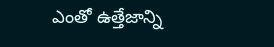ఎంతో ఉత్తేజాన్ని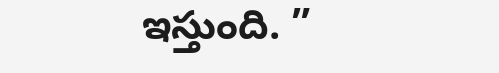ఇస్తుంది. ”